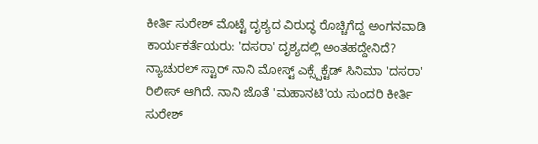ಕೀರ್ತಿ ಸುರೇಶ್ ಮೊಟ್ಟೆ ದೃಶ್ಯದ ವಿರುದ್ಧ ರೊಚ್ಚಿಗೆದ್ದ ಅಂಗನವಾಡಿ ಕಾರ್ಯಕರ್ತೆಯರು: 'ದಸರಾ' ದೃಶ್ಯದಲ್ಲಿ ಅಂತಹದ್ದೇನಿದೆ?
ನ್ಯಾಚುರಲ್ ಸ್ಟಾರ್ ನಾನಿ ಮೋಸ್ಟ್ ಎಕ್ಸ್ಪೆಕ್ಟೆಡ್ ಸಿನಿಮಾ 'ದಸರಾ' ರಿಲೀಸ್ ಆಗಿದೆ. ನಾನಿ ಜೊತೆ 'ಮಹಾನಟಿ'ಯ ಸುಂದರಿ ಕೀರ್ತಿ ಸುರೇಶ್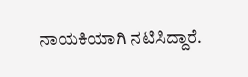ನಾಯಕಿಯಾಗಿ ನಟಿಸಿದ್ದಾರೆ.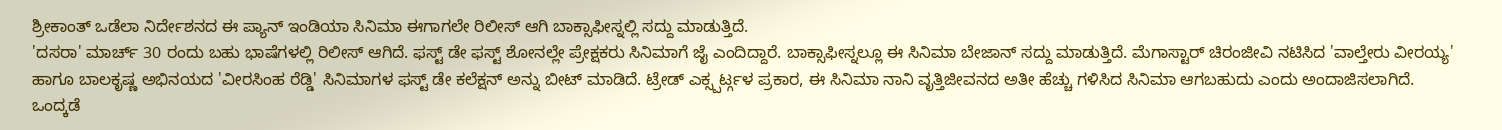ಶ್ರೀಕಾಂತ್ ಒಡೆಲಾ ನಿರ್ದೇಶನದ ಈ ಪ್ಯಾನ್ ಇಂಡಿಯಾ ಸಿನಿಮಾ ಈಗಾಗಲೇ ರಿಲೀಸ್ ಆಗಿ ಬಾಕ್ಸಾಫೀಸ್ನಲ್ಲಿ ಸದ್ದು ಮಾಡುತ್ತಿದೆ.
'ದಸರಾ' ಮಾರ್ಚ್ 30 ರಂದು ಬಹು ಭಾಷೆಗಳಲ್ಲಿ ರಿಲೀಸ್ ಆಗಿದೆ. ಫಸ್ಟ್ ಡೇ ಫಸ್ಟ್ ಶೋನಲ್ಲೇ ಪ್ರೇಕ್ಷಕರು ಸಿನಿಮಾಗೆ ಜೈ ಎಂದಿದ್ದಾರೆ. ಬಾಕ್ಸಾಫೀಸ್ನಲ್ಲೂ ಈ ಸಿನಿಮಾ ಬೇಜಾನ್ ಸದ್ದು ಮಾಡುತ್ತಿದೆ. ಮೆಗಾಸ್ಟಾರ್ ಚಿರಂಜೀವಿ ನಟಿಸಿದ 'ವಾಲ್ತೇರು ವೀರಯ್ಯ' ಹಾಗೂ ಬಾಲಕೃಷ್ಣ ಅಭಿನಯದ 'ವೀರಸಿಂಹ ರೆಡ್ಡಿ' ಸಿನಿಮಾಗಳ ಫಸ್ಟ್ ಡೇ ಕಲೆಕ್ಷನ್ ಅನ್ನು ಬೀಟ್ ಮಾಡಿದೆ. ಟ್ರೇಡ್ ಎಕ್ಸ್ಪರ್ಟ್ಗಳ ಪ್ರಕಾರ, ಈ ಸಿನಿಮಾ ನಾನಿ ವೃತ್ತಿಜೀವನದ ಅತೀ ಹೆಚ್ಚು ಗಳಿಸಿದ ಸಿನಿಮಾ ಆಗಬಹುದು ಎಂದು ಅಂದಾಜಿಸಲಾಗಿದೆ.
ಒಂದ್ಕಡೆ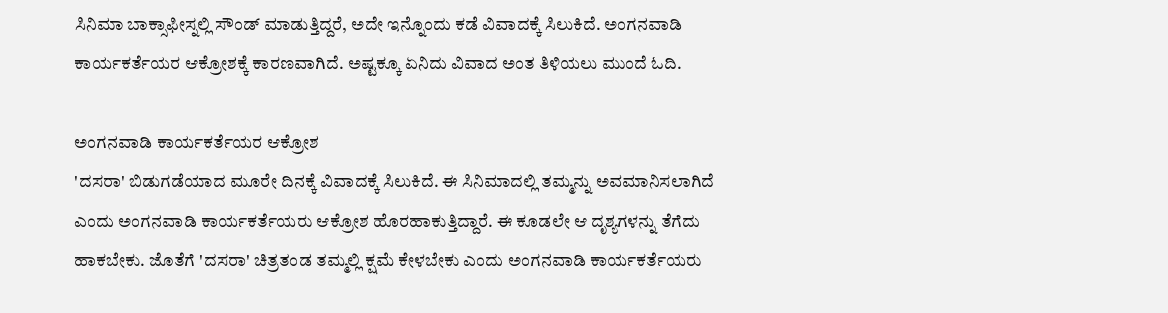ಸಿನಿಮಾ ಬಾಕ್ಸಾಫೀಸ್ನಲ್ಲಿ ಸೌಂಡ್ ಮಾಡುತ್ತಿದ್ದರೆ, ಅದೇ ಇನ್ನೊಂದು ಕಡೆ ವಿವಾದಕ್ಕೆ ಸಿಲುಕಿದೆ. ಅಂಗನವಾಡಿ ಕಾರ್ಯಕರ್ತೆಯರ ಆಕ್ರೋಶಕ್ಕೆ ಕಾರಣವಾಗಿದೆ. ಅಷ್ಟಕ್ಕೂ ಏನಿದು ವಿವಾದ ಅಂತ ತಿಳಿಯಲು ಮುಂದೆ ಓದಿ.

ಅಂಗನವಾಡಿ ಕಾರ್ಯಕರ್ತೆಯರ ಆಕ್ರೋಶ
'ದಸರಾ' ಬಿಡುಗಡೆಯಾದ ಮೂರೇ ದಿನಕ್ಕೆ ವಿವಾದಕ್ಕೆ ಸಿಲುಕಿದೆ. ಈ ಸಿನಿಮಾದಲ್ಲಿ ತಮ್ಮನ್ನು ಅವಮಾನಿಸಲಾಗಿದೆ ಎಂದು ಅಂಗನವಾಡಿ ಕಾರ್ಯಕರ್ತೆಯರು ಆಕ್ರೋಶ ಹೊರಹಾಕುತ್ತಿದ್ದಾರೆ. ಈ ಕೂಡಲೇ ಆ ದೃಶ್ಯಗಳನ್ನು ತೆಗೆದು ಹಾಕಬೇಕು. ಜೊತೆಗೆ 'ದಸರಾ' ಚಿತ್ರತಂಡ ತಮ್ಮಲ್ಲಿ ಕ್ಷಮೆ ಕೇಳಬೇಕು ಎಂದು ಅಂಗನವಾಡಿ ಕಾರ್ಯಕರ್ತೆಯರು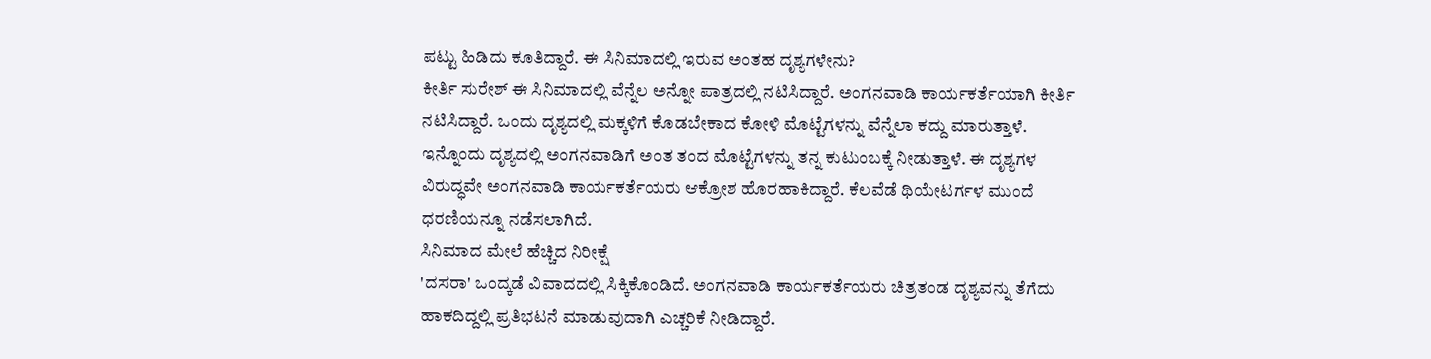ಪಟ್ಟು ಹಿಡಿದು ಕೂತಿದ್ದಾರೆ. ಈ ಸಿನಿಮಾದಲ್ಲಿ ಇರುವ ಅಂತಹ ದೃಶ್ಯಗಳೇನು?
ಕೀರ್ತಿ ಸುರೇಶ್ ಈ ಸಿನಿಮಾದಲ್ಲಿ ವೆನ್ನೆಲ ಅನ್ನೋ ಪಾತ್ರದಲ್ಲಿ ನಟಿಸಿದ್ದಾರೆ. ಅಂಗನವಾಡಿ ಕಾರ್ಯಕರ್ತೆಯಾಗಿ ಕೀರ್ತಿ ನಟಿಸಿದ್ದಾರೆ. ಒಂದು ದೃಶ್ಯದಲ್ಲಿ ಮಕ್ಕಳಿಗೆ ಕೊಡಬೇಕಾದ ಕೋಳಿ ಮೊಟ್ಟೆಗಳನ್ನು ವೆನ್ನೆಲಾ ಕದ್ದು ಮಾರುತ್ತಾಳೆ. ಇನ್ನೊಂದು ದೃಶ್ಯದಲ್ಲಿ ಅಂಗನವಾಡಿಗೆ ಅಂತ ತಂದ ಮೊಟ್ಟೆಗಳನ್ನು ತನ್ನ ಕುಟುಂಬಕ್ಕೆ ನೀಡುತ್ತಾಳೆ. ಈ ದೃಶ್ಯಗಳ ವಿರುದ್ಧವೇ ಅಂಗನವಾಡಿ ಕಾರ್ಯಕರ್ತೆಯರು ಆಕ್ರೋಶ ಹೊರಹಾಕಿದ್ದಾರೆ. ಕೆಲವೆಡೆ ಥಿಯೇಟರ್ಗಳ ಮುಂದೆ ಧರಣಿಯನ್ನೂ ನಡೆಸಲಾಗಿದೆ.
ಸಿನಿಮಾದ ಮೇಲೆ ಹೆಚ್ಚಿದ ನಿರೀಕ್ಷೆ
'ದಸರಾ' ಒಂದ್ಕಡೆ ವಿವಾದದಲ್ಲಿ ಸಿಕ್ಕಿಕೊಂಡಿದೆ. ಅಂಗನವಾಡಿ ಕಾರ್ಯಕರ್ತೆಯರು ಚಿತ್ರತಂಡ ದೃಶ್ಯವನ್ನು ತೆಗೆದು ಹಾಕದಿದ್ದಲ್ಲಿ ಪ್ರತಿಭಟನೆ ಮಾಡುವುದಾಗಿ ಎಚ್ಚರಿಕೆ ನೀಡಿದ್ದಾರೆ.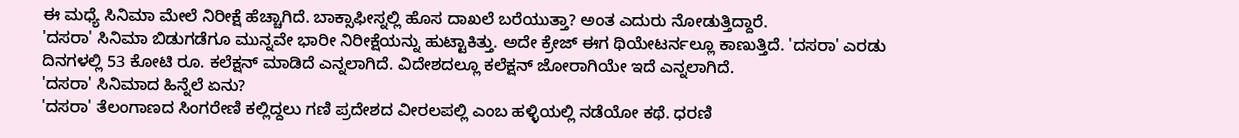ಈ ಮಧ್ಯೆ ಸಿನಿಮಾ ಮೇಲೆ ನಿರೀಕ್ಷೆ ಹೆಚ್ಚಾಗಿದೆ. ಬಾಕ್ಸಾಫೀಸ್ನಲ್ಲಿ ಹೊಸ ದಾಖಲೆ ಬರೆಯುತ್ತಾ? ಅಂತ ಎದುರು ನೋಡುತ್ತಿದ್ದಾರೆ.
'ದಸರಾ' ಸಿನಿಮಾ ಬಿಡುಗಡೆಗೂ ಮುನ್ನವೇ ಭಾರೀ ನಿರೀಕ್ಷೆಯನ್ನು ಹುಟ್ಟಾಕಿತ್ತು. ಅದೇ ಕ್ರೇಜ್ ಈಗ ಥಿಯೇಟರ್ನಲ್ಲೂ ಕಾಣುತ್ತಿದೆ. 'ದಸರಾ' ಎರಡು ದಿನಗಳಲ್ಲಿ 53 ಕೋಟಿ ರೂ. ಕಲೆಕ್ಷನ್ ಮಾಡಿದೆ ಎನ್ನಲಾಗಿದೆ. ವಿದೇಶದಲ್ಲೂ ಕಲೆಕ್ಷನ್ ಜೋರಾಗಿಯೇ ಇದೆ ಎನ್ನಲಾಗಿದೆ.
'ದಸರಾ' ಸಿನಿಮಾದ ಹಿನ್ನೆಲೆ ಏನು?
'ದಸರಾ' ತೆಲಂಗಾಣದ ಸಿಂಗರೇಣಿ ಕಲ್ಲಿದ್ದಲು ಗಣಿ ಪ್ರದೇಶದ ವೀರಲಪಲ್ಲಿ ಎಂಬ ಹಳ್ಳಿಯಲ್ಲಿ ನಡೆಯೋ ಕಥೆ. ಧರಣಿ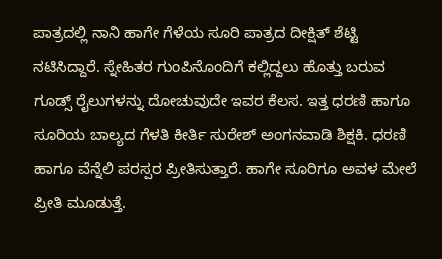ಪಾತ್ರದಲ್ಲಿ ನಾನಿ ಹಾಗೇ ಗೆಳೆಯ ಸೂರಿ ಪಾತ್ರದ ದೀಕ್ಷಿತ್ ಶೆಟ್ಟಿ ನಟಿಸಿದ್ದಾರೆ. ಸ್ನೇಹಿತರ ಗುಂಪಿನೊಂದಿಗೆ ಕಲ್ಲಿದ್ದಲು ಹೊತ್ತು ಬರುವ ಗೂಡ್ಸ್ ರೈಲುಗಳನ್ನು ದೋಚುವುದೇ ಇವರ ಕೆಲಸ. ಇತ್ತ ಧರಣಿ ಹಾಗೂ ಸೂರಿಯ ಬಾಲ್ಯದ ಗೆಳತಿ ಕೀರ್ತಿ ಸುರೇಶ್ ಅಂಗನವಾಡಿ ಶಿಕ್ಷಕಿ. ಧರಣಿ ಹಾಗೂ ವೆನ್ನೆಲಿ ಪರಸ್ಪರ ಪ್ರೀತಿಸುತ್ತಾರೆ. ಹಾಗೇ ಸೂರಿಗೂ ಅವಳ ಮೇಲೆ ಪ್ರೀತಿ ಮೂಡುತ್ತೆ.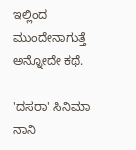ಇಲ್ಲಿಂದ ಮುಂದೇನಾಗುತ್ತೆ ಅನ್ನೋದೇ ಕಥೆ.

'ದಸರಾ' ಸಿನಿಮಾ ನಾನಿ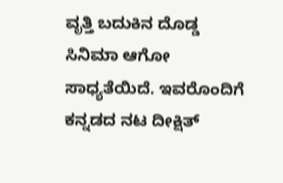ವೃತ್ತಿ ಬದುಕಿನ ದೊಡ್ಡ ಸಿನಿಮಾ ಆಗೋ ಸಾಧ್ಯತೆಯಿದೆ. ಇವರೊಂದಿಗೆ ಕನ್ನಡದ ನಟ ದೀಕ್ಷಿತ್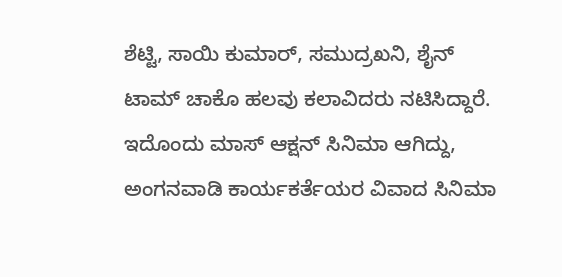ಶೆಟ್ಟಿ, ಸಾಯಿ ಕುಮಾರ್, ಸಮುದ್ರಖನಿ, ಶೈನ್ ಟಾಮ್ ಚಾಕೊ ಹಲವು ಕಲಾವಿದರು ನಟಿಸಿದ್ದಾರೆ. ಇದೊಂದು ಮಾಸ್ ಆಕ್ಷನ್ ಸಿನಿಮಾ ಆಗಿದ್ದು, ಅಂಗನವಾಡಿ ಕಾರ್ಯಕರ್ತೆಯರ ವಿವಾದ ಸಿನಿಮಾ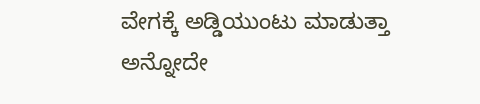ವೇಗಕ್ಕೆ ಅಡ್ಡಿಯುಂಟು ಮಾಡುತ್ತಾ ಅನ್ನೋದೇ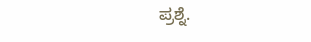ಪ್ರಶ್ನೆ.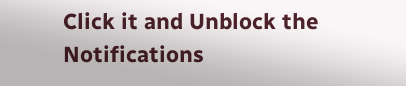Click it and Unblock the Notifications